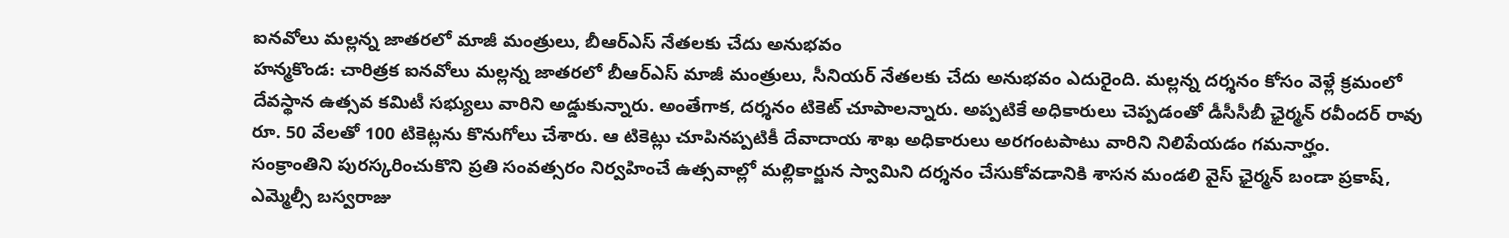ఐనవోలు మల్లన్న జాతరలో మాజీ మంత్రులు, బీఆర్ఎస్ నేతలకు చేదు అనుభవం
హన్మకొండ: చారిత్రక ఐనవోలు మల్లన్న జాతరలో బీఆర్ఎస్ మాజీ మంత్రులు, సీనియర్ నేతలకు చేదు అనుభవం ఎదురైంది. మల్లన్న దర్శనం కోసం వెళ్లే క్రమంలో దేవస్థాన ఉత్సవ కమిటీ సభ్యులు వారిని అడ్డుకున్నారు. అంతేగాక, దర్శనం టికెట్ చూపాలన్నారు. అప్పటికే అధికారులు చెప్పడంతో డీసీసీబీ ఛైర్మన్ రవీందర్ రావు రూ. 50 వేలతో 100 టికెట్లను కొనుగోలు చేశారు. ఆ టికెట్లు చూపినప్పటికీ దేవాదాయ శాఖ అధికారులు అరగంటపాటు వారిని నిలిపేయడం గమనార్హం.
సంక్రాంతిని పురస్కరించుకొని ప్రతి సంవత్సరం నిర్వహించే ఉత్సవాల్లో మల్లికార్జున స్వామిని దర్శనం చేసుకోవడానికి శాసన మండలి వైస్ ఛైర్మన్ బండా ప్రకాష్, ఎమ్మెల్సీ బస్వరాజు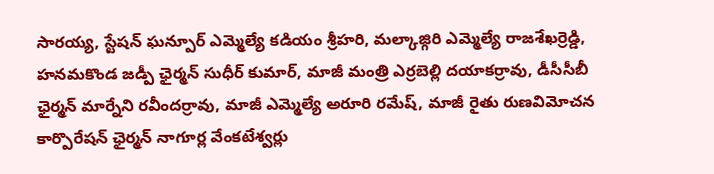సారయ్య, స్టేషన్ ఘన్పూర్ ఎమ్మెల్యే కడియం శ్రీహరి, మల్కాజ్గిరి ఎమ్మెల్యే రాజశేఖర్రెడ్డి, హనమకొండ జడ్పీ ఛైర్మన్ సుధీర్ కుమార్, మాజీ మంత్రి ఎర్రబెల్లి దయాకర్రావు, డీసీసీబీ ఛైర్మన్ మార్నేని రవీందర్రావు, మాజీ ఎమ్మెల్యే అరూరి రమేష్, మాజీ రైతు రుణవిమోచన కార్పొరేషన్ ఛైర్మన్ నాగూర్ల వేంకటేశ్వర్లు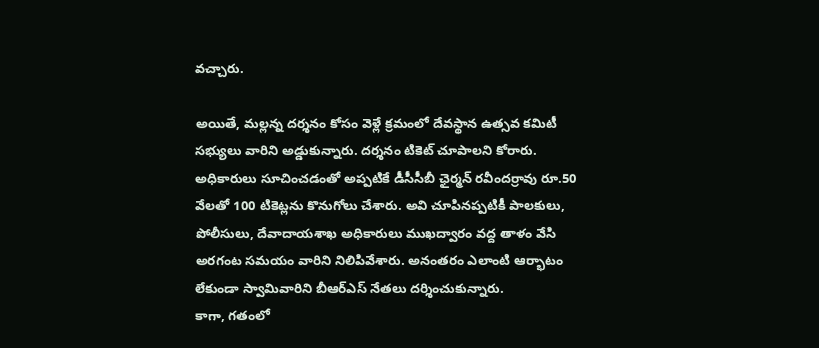వచ్చారు.

అయితే, మల్లన్న దర్శనం కోసం వెళ్లే క్రమంలో దేవస్థాన ఉత్సవ కమిటీ సభ్యులు వారిని అడ్డుకున్నారు. దర్శనం టికెట్ చూపాలని కోరారు. అధికారులు సూచించడంతో అప్పటికే డీసీసీబీ ఛైర్మన్ రవీందర్రావు రూ.50 వేలతో 100 టికెట్లను కొనుగోలు చేశారు. అవి చూపినప్పటికీ పాలకులు, పోలీసులు, దేవాదాయశాఖ అధికారులు ముఖద్వారం వద్ద తాళం వేసి అరగంట సమయం వారిని నిలిపివేశారు. అనంతరం ఎలాంటి ఆర్భాటం లేకుండా స్వామివారిని బీఆర్ఎస్ నేతలు దర్శించుకున్నారు.
కాగా, గతంలో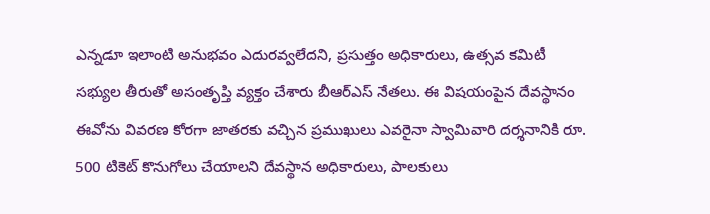ఎన్నడూ ఇలాంటి అనుభవం ఎదురవ్వలేదని, ప్రసుత్తం అధికారులు, ఉత్సవ కమిటీ సభ్యుల తీరుతో అసంతృప్తి వ్యక్తం చేశారు బీఆర్ఎస్ నేతలు. ఈ విషయంపైన దేవస్థానం ఈవోను వివరణ కోరగా జాతరకు వచ్చిన ప్రముఖులు ఎవరైనా స్వామివారి దర్శనానికి రూ. 500 టికెట్ కొనుగోలు చేయాలని దేవస్థాన అధికారులు, పాలకులు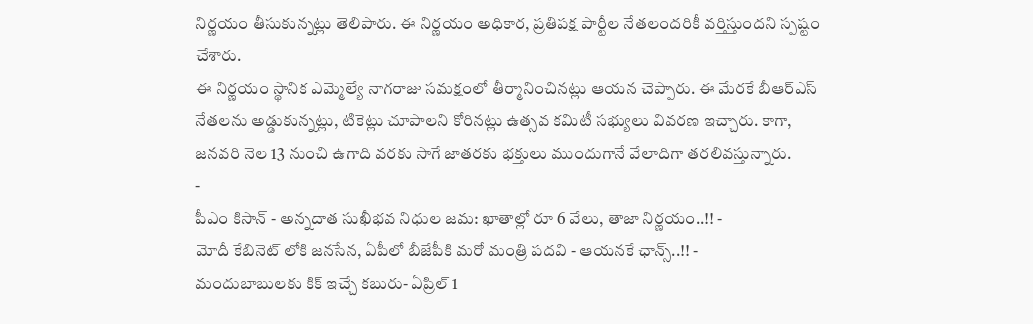నిర్ణయం తీసుకున్నట్లు తెలిపారు. ఈ నిర్ణయం అధికార, ప్రతిపక్ష పార్టీల నేతలందరికీ వర్తిస్తుందని స్పష్టం చేశారు.
ఈ నిర్ణయం స్థానిక ఎమ్మెల్యే నాగరాజు సమక్షంలో తీర్మానించినట్లు ఆయన చెప్పారు. ఈ మేరకే బీఆర్ఎస్ నేతలను అడ్డుకున్నట్లు, టికెట్లు చూపాలని కోరినట్లు ఉత్సవ కమిటీ సభ్యులు వివరణ ఇచ్చారు. కాగా, జనవరి నెల 13 నుంచి ఉగాది వరకు సాగే జాతరకు భక్తులు ముందుగానే వేలాదిగా తరలివస్తున్నారు.
-
పీఎం కిసాన్ - అన్నదాత సుఖీభవ నిధుల జమ: ఖాతాల్లో రూ 6 వేలు, తాజా నిర్ణయం..!! -
మోదీ కేబినెట్ లోకి జనసేన, ఏపీలో బీజేపీకి మరో మంత్రి పదవి - ఆయనకే ఛాన్స్..!! -
మందుబాబులకు కిక్ ఇచ్చే కబురు- ఏప్రిల్ 1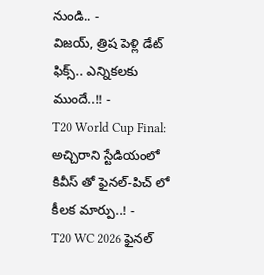నుండి.. -
విజయ్, త్రిష పెళ్లి డేట్ ఫిక్స్.. ఎన్నికలకు ముందే..!! -
T20 World Cup Final: అచ్చిరాని స్టేడియంలో కివీస్ తో ఫైనల్-పిచ్ లో కీలక మార్పు..! -
T20 WC 2026 ఫైనల్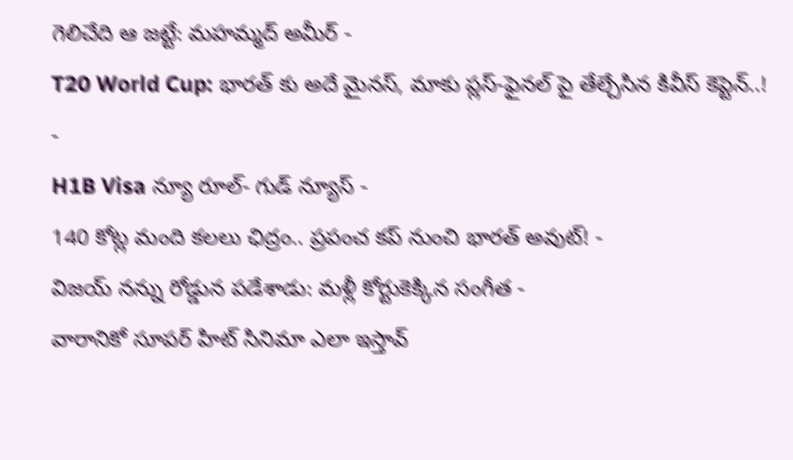గెలిచేది ఆ జట్టే: మహమ్మద్ అమీర్ -
T20 World Cup: భారత్ కు అదే మైనస్, మాకు ప్లస్-ఫైనల్ పై తేల్చేసిన కివీస్ కెప్టెన్..! -
H1B Visa న్యూ రూల్- గుడ్ న్యూస్ -
140 కోట్ల మంది కలలు ఛిద్రం.. ప్రపంచ కప్ నుంచి భారత్ అవుట్! -
విజయ్ నన్ను రోడ్డున పడేశాడు: మళ్లీ కోర్టుకెక్కిన సంగీత -
వారానికో సూపర్ హిట్ సినిమా ఎలా ఇస్తావ్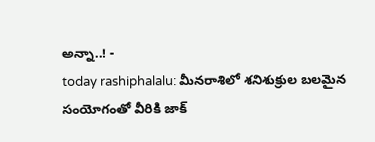అన్నా..! -
today rashiphalalu: మీనరాశిలో శనిశుక్రుల బలమైన సంయోగంతో వీరికి జాక్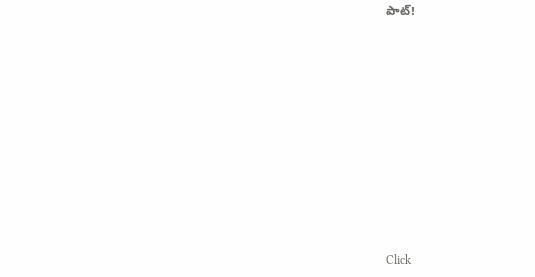పాట్!












Click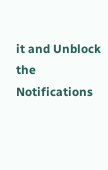it and Unblock the Notifications